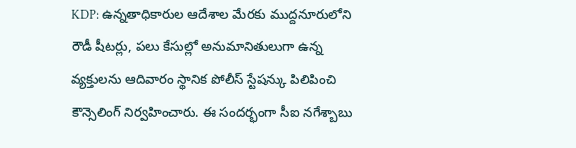KDP: ఉన్నతాధికారుల ఆదేశాల మేరకు ముద్దనూరులోని రౌడీ షీటర్లు, పలు కేసుల్లో అనుమానితులుగా ఉన్న వ్యక్తులను ఆదివారం స్థానిక పోలీస్ స్టేషన్కు పిలిపించి కౌన్సెలింగ్ నిర్వహించారు. ఈ సందర్భంగా సీఐ నగేశ్బాబు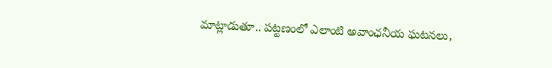మాట్లాడుతూ.. పట్టణంలో ఎలాంటి అవాంఛనీయ ఘటనలు,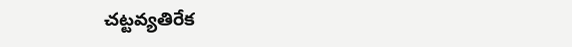చట్టవ్యతిరేక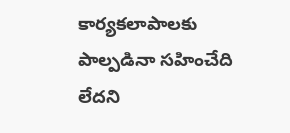కార్యకలాపాలకు పాల్పడినా సహించేది లేదని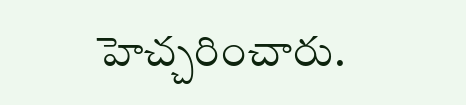హెచ్చరించారు.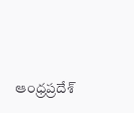ఆంధ్రప్రదేశ్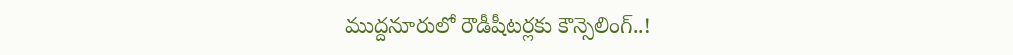ముద్దనూరులో రౌడీషీటర్లకు కౌన్సెలింగ్..!